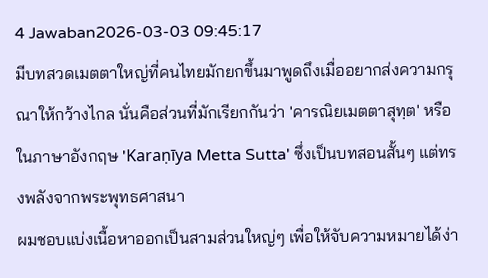4 Jawaban2026-03-03 09:45:17
มีบทสวดเมตตาใหญ่ที่คนไทยมักยกขึ้นมาพูดถึงเมื่ออยากส่งความกรุณาให้กว้างไกล นั่นคือส่วนที่มักเรียกกันว่า 'คารณิยเมตตาสุทฺต' หรือในภาษาอังกฤษ 'Karaṇīya Metta Sutta' ซึ่งเป็นบทสอนสั้นๆ แต่ทรงพลังจากพระพุทธศาสนา
ผมชอบแบ่งเนื้อหาออกเป็นสามส่วนใหญ่ๆ เพื่อให้จับความหมายได้ง่า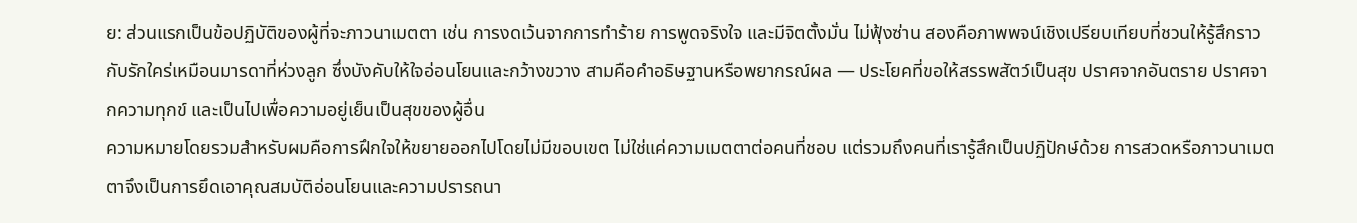ย: ส่วนแรกเป็นข้อปฏิบัติของผู้ที่จะภาวนาเมตตา เช่น การงดเว้นจากการทำร้าย การพูดจริงใจ และมีจิตตั้งมั่น ไม่ฟุ้งซ่าน สองคือภาพพจน์เชิงเปรียบเทียบที่ชวนให้รู้สึกราวกับรักใคร่เหมือนมารดาที่ห่วงลูก ซึ่งบังคับให้ใจอ่อนโยนและกว้างขวาง สามคือคำอธิษฐานหรือพยากรณ์ผล — ประโยคที่ขอให้สรรพสัตว์เป็นสุข ปราศจากอันตราย ปราศจากความทุกข์ และเป็นไปเพื่อความอยู่เย็นเป็นสุขของผู้อื่น
ความหมายโดยรวมสำหรับผมคือการฝึกใจให้ขยายออกไปโดยไม่มีขอบเขต ไม่ใช่แค่ความเมตตาต่อคนที่ชอบ แต่รวมถึงคนที่เรารู้สึกเป็นปฏิปักษ์ด้วย การสวดหรือภาวนาเมตตาจึงเป็นการยึดเอาคุณสมบัติอ่อนโยนและความปรารถนา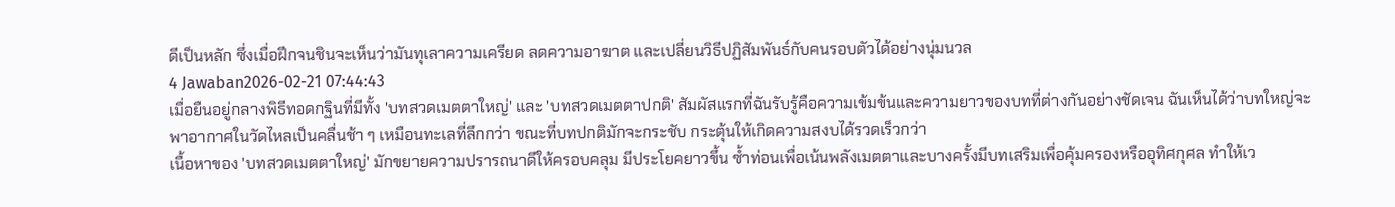ดีเป็นหลัก ซึ่งเมื่อฝึกจนชินจะเห็นว่ามันทุเลาความเครียด ลดความอาฆาต และเปลี่ยนวิธีปฏิสัมพันธ์กับคนรอบตัวได้อย่างนุ่มนวล
4 Jawaban2026-02-21 07:44:43
เมื่อยืนอยู่กลางพิธีทอดกฐินที่มีทั้ง 'บทสวดเมตตาใหญ่' และ 'บทสวดเมตตาปกติ' สัมผัสแรกที่ฉันรับรู้คือความเข้มข้นและความยาวของบทที่ต่างกันอย่างชัดเจน ฉันเห็นได้ว่าบทใหญ่จะพาอากาศในวัดไหลเป็นคลื่นช้า ๆ เหมือนทะเลที่ลึกกว่า ขณะที่บทปกติมักจะกระชับ กระตุ้นให้เกิดความสงบได้รวดเร็วกว่า
เนื้อหาของ 'บทสวดเมตตาใหญ่' มักขยายความปรารถนาดีให้ครอบคลุม มีประโยคยาวขึ้น ซ้ำท่อนเพื่อเน้นพลังเมตตาและบางครั้งมีบทเสริมเพื่อคุ้มครองหรืออุทิศกุศล ทำให้เว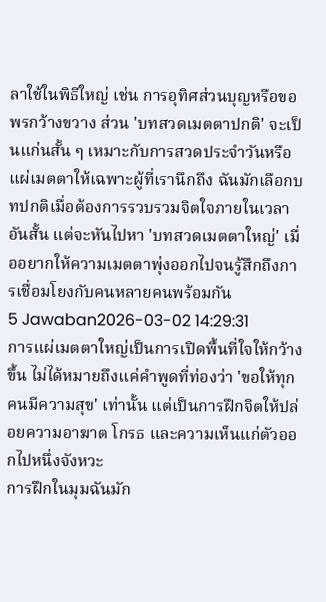ลาใช้ในพิธีใหญ่ เช่น การอุทิศส่วนบุญหรือขอพรกว้างขวาง ส่วน 'บทสวดเมตตาปกติ' จะเป็นแก่นสั้น ๆ เหมาะกับการสวดประจำวันหรือแผ่เมตตาให้เฉพาะผู้ที่เรานึกถึง ฉันมักเลือกบทปกติเมื่อต้องการรวบรวมจิตใจภายในเวลาอันสั้น แต่จะหันไปหา 'บทสวดเมตตาใหญ่' เมื่ออยากให้ความเมตตาพุ่งออกไปจนรู้สึกถึงการเชื่อมโยงกับคนหลายคนพร้อมกัน
5 Jawaban2026-03-02 14:29:31
การแผ่เมตตาใหญ่เป็นการเปิดพื้นที่ใจให้กว้างขึ้น ไม่ได้หมายถึงแค่คำพูดที่ท่องว่า 'ขอให้ทุกคนมีความสุข' เท่านั้น แต่เป็นการฝึกจิตให้ปล่อยความอาฆาต โกรธ และความเห็นแก่ตัวออกไปหนึ่งจังหวะ
การฝึกในมุมฉันมัก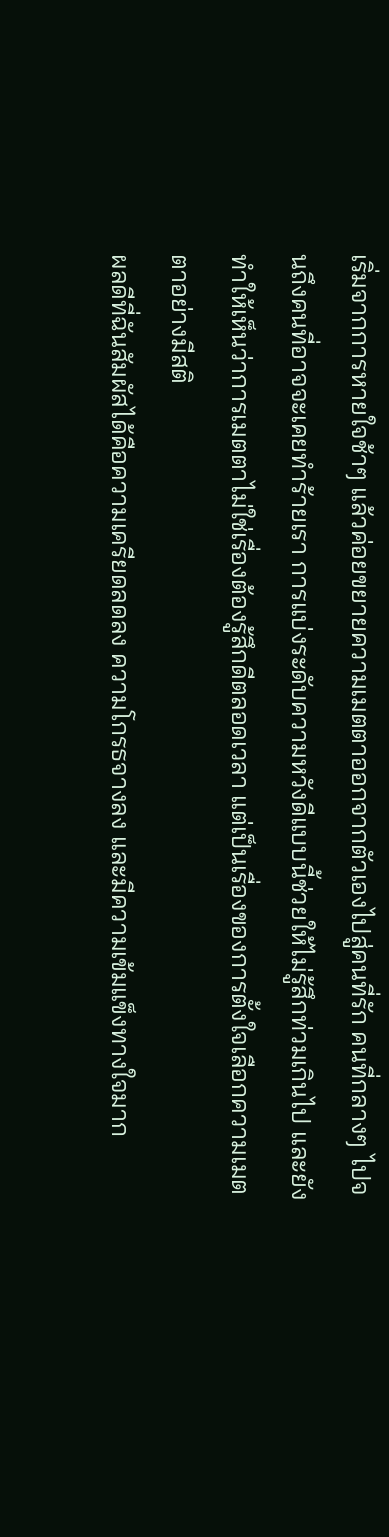เริ่มจากการหายใจช้าๆ แล้วค่อยขยายความเมตตาออกจากตัวเองไปสู่คนที่รัก คนที่กลางๆ ไปจนถึงคนที่อาจจะเคยทำร้ายเรา การแบ่งระดับความหวังดีแบบนี้ช่วยให้ไม่รู้สึกท่วมเกินไป และยังทำให้เห็นว่าการเมตตาไม่ใช่เรื่องต้องรู้สึกดีตลอดเวลา แต่เป็นเรื่องของการตั้งใจเลือกความเมตตาอย่างมีสติ
ผลดีที่ฉันสัมผัสได้คือความเครียดลดลง ความโกรธจางลง และมีความเข้มแข็งทางใจมาก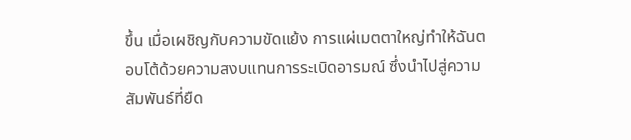ขึ้น เมื่อเผชิญกับความขัดแย้ง การแผ่เมตตาใหญ่ทำให้ฉันตอบโต้ด้วยความสงบแทนการระเบิดอารมณ์ ซึ่งนำไปสู่ความสัมพันธ์ที่ยืด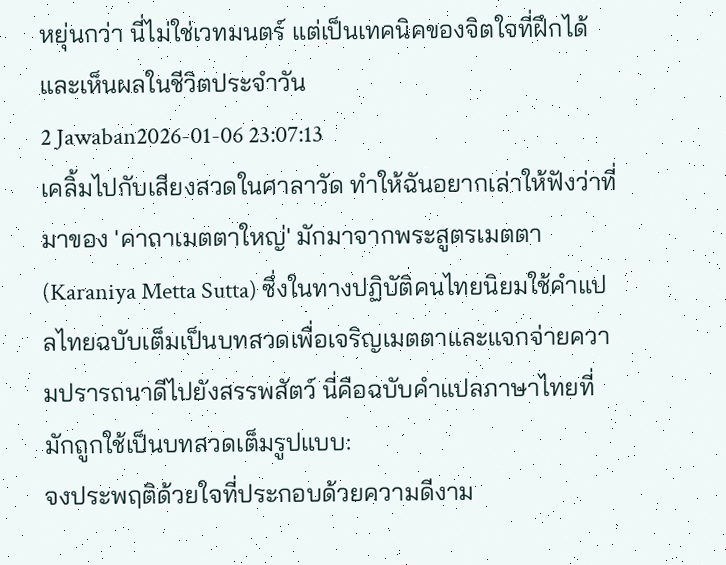หยุ่นกว่า นี่ไม่ใช่เวทมนตร์ แต่เป็นเทคนิคของจิตใจที่ฝึกได้และเห็นผลในชีวิตประจำวัน
2 Jawaban2026-01-06 23:07:13
เคลิ้มไปกับเสียงสวดในศาลาวัด ทำให้ฉันอยากเล่าให้ฟังว่าที่มาของ 'คาถาเมตตาใหญ่' มักมาจากพระสูตรเมตตา (Karaniya Metta Sutta) ซึ่งในทางปฏิบัติคนไทยนิยมใช้คำแปลไทยฉบับเต็มเป็นบทสวดเพื่อเจริญเมตตาและแจกจ่ายความปรารถนาดีไปยังสรรพสัตว์ นี่คือฉบับคำแปลภาษาไทยที่มักถูกใช้เป็นบทสวดเต็มรูปแบบ:
จงประพฤติด้วยใจที่ประกอบด้วยความดีงาม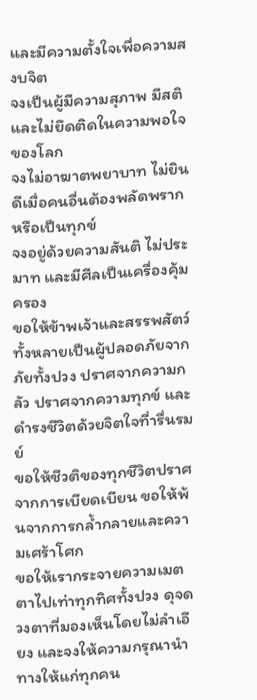และมีความตั้งใจเพื่อความสงบจิต
จงเป็นผู้มีความสุภาพ มีสติ และไม่ยึดติดในความพอใจของโลก
จงไม่อาฆาตพยาบาท ไม่ยินดีเมื่อคนอื่นต้องพลัดพรากหรือเป็นทุกข์
จงอยู่ด้วยความสันติ ไม่ประมาท และมีศีลเป็นเครื่องคุ้มครอง
ขอให้ข้าพเจ้าและสรรพสัตว์ทั้งหลายเป็นผู้ปลอดภัยจากภัยทั้งปวง ปราศจากความกลัว ปราศจากความทุกข์ และดำรงชีวิตด้วยจิตใจที่ารื่นรมย์
ขอให้ชีวติของทุกชีวิตปราศจากการเบียดเบียน ขอให้พ้นจากการกล้ำกลายและความเศร้าโศก
ขอให้เรากระจายความเมตตาไปเท่าทุกทิศทั้งปวง ดุจดวงตาที่มองเห็นโดยไม่ลำเอียง และจงให้ความกรุณานำทางให้แก่ทุกคน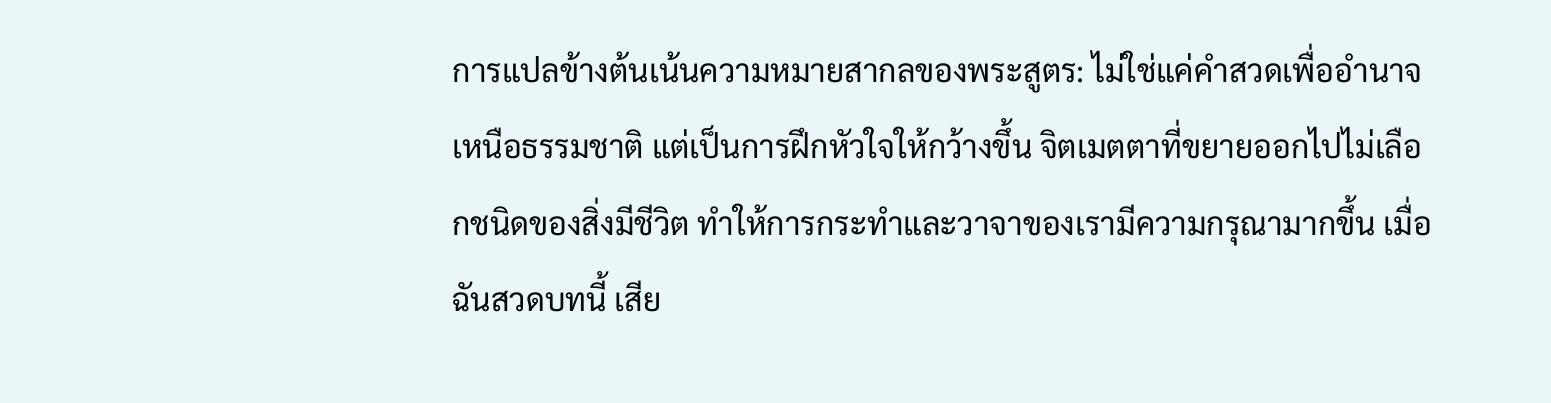การแปลข้างต้นเน้นความหมายสากลของพระสูตร: ไม่ใช่แค่คำสวดเพื่ออำนาจ เหนือธรรมชาติ แต่เป็นการฝึกหัวใจให้กว้างขึ้น จิตเมตตาที่ขยายออกไปไม่เลือกชนิดของสิ่งมีชีวิต ทำให้การกระทำและวาจาของเรามีความกรุณามากขึ้น เมื่อฉันสวดบทนี้ เสีย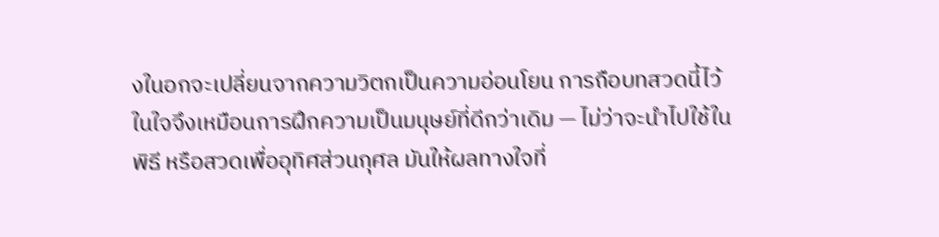งในอกจะเปลี่ยนจากความวิตกเป็นความอ่อนโยน การถือบทสวดนี้ไว้ในใจจึงเหมือนการฝึกความเป็นมนุษย์ที่ดีกว่าเดิม — ไม่ว่าจะนำไปใช้ในพิธี หรือสวดเพื่ออุทิศส่วนกุศล มันให้ผลทางใจที่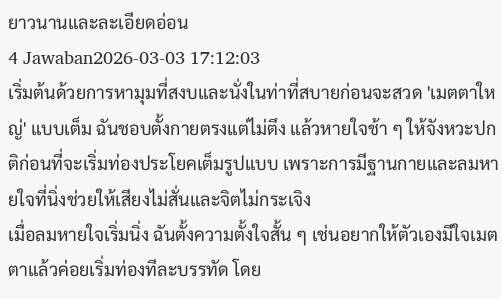ยาวนานและละเอียดอ่อน
4 Jawaban2026-03-03 17:12:03
เริ่มต้นด้วยการหามุมที่สงบและนั่งในท่าที่สบายก่อนจะสวด 'เมตตาใหญ่' แบบเต็ม ฉันชอบตั้งกายตรงแต่ไม่ตึง แล้วหายใจช้า ๆ ให้จังหวะปกติก่อนที่จะเริ่มท่องประโยคเต็มรูปแบบ เพราะการมีฐานกายและลมหายใจที่นิ่งช่วยให้เสียงไม่สั่นและจิตไม่กระเจิง
เมื่อลมหายใจเริ่มนิ่ง ฉันตั้งความตั้งใจสั้น ๆ เช่นอยากให้ตัวเองมีใจเมตตาแล้วค่อยเริ่มท่องทีละบรรทัด โดย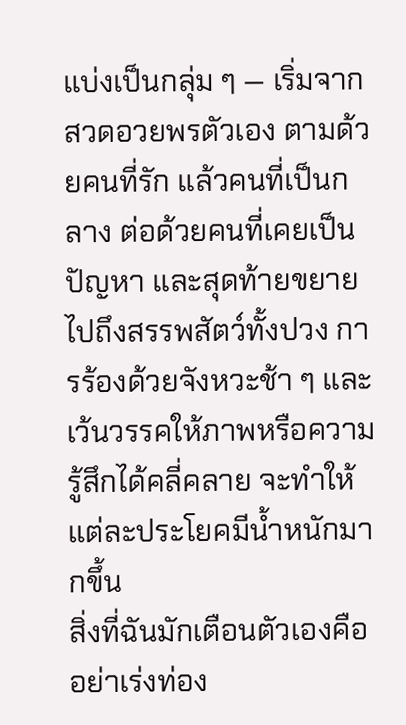แบ่งเป็นกลุ่ม ๆ — เริ่มจากสวดอวยพรตัวเอง ตามด้วยคนที่รัก แล้วคนที่เป็นกลาง ต่อด้วยคนที่เคยเป็นปัญหา และสุดท้ายขยายไปถึงสรรพสัตว์ทั้งปวง การร้องด้วยจังหวะช้า ๆ และเว้นวรรคให้ภาพหรือความรู้สึกได้คลี่คลาย จะทำให้แต่ละประโยคมีน้ำหนักมากขึ้น
สิ่งที่ฉันมักเตือนตัวเองคืออย่าเร่งท่อง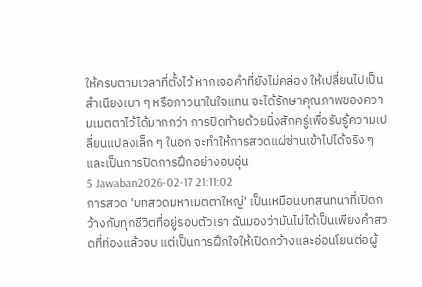ให้ครบตามเวลาที่ตั้งไว้ หากเจอคำที่ยังไม่คล่อง ให้เปลี่ยนไปเป็นสำเนียงเบา ๆ หรือภาวนาในใจแทน จะได้รักษาคุณภาพของความเมตตาไว้ได้มากกว่า การปิดท้ายด้วยนิ่งสักครู่เพื่อรับรู้ความเปลี่ยนแปลงเล็ก ๆ ในอก จะทำให้การสวดแผ่ซ่านเข้าไปได้จริง ๆ และเป็นการปิดการฝึกอย่างอบอุ่น
5 Jawaban2026-02-17 21:11:02
การสวด 'บทสวดมหาเมตตาใหญ่' เป็นเหมือนบทสนทนาที่เปิดกว้างกับทุกชีวิตที่อยู่รอบตัวเรา ฉันมองว่ามันไม่ได้เป็นเพียงคำสวดที่ท่องแล้วจบ แต่เป็นการฝึกใจให้เปิดกว้างและอ่อนโยนต่อผู้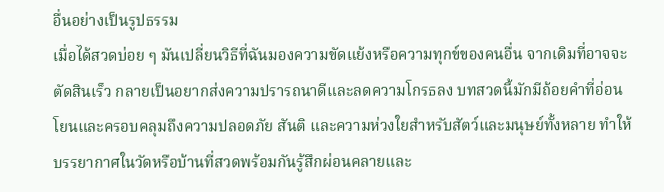อื่นอย่างเป็นรูปธรรม
เมื่อได้สวดบ่อย ๆ มันเปลี่ยนวิธีที่ฉันมองความขัดแย้งหรือความทุกข์ของคนอื่น จากเดิมที่อาจจะตัดสินเร็ว กลายเป็นอยากส่งความปรารถนาดีและลดความโกรธลง บทสวดนี้มักมีถ้อยคำที่อ่อนโยนและครอบคลุมถึงความปลอดภัย สันติ และความห่วงใยสำหรับสัตว์และมนุษย์ทั้งหลาย ทำให้บรรยากาศในวัดหรือบ้านที่สวดพร้อมกันรู้สึกผ่อนคลายและ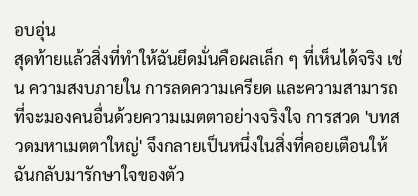อบอุ่น
สุดท้ายแล้วสิ่งที่ทำให้ฉันยึดมั่นคือผลเล็ก ๆ ที่เห็นได้จริง เช่น ความสงบภายใน การลดความเครียด และความสามารถที่จะมองคนอื่นด้วยความเมตตาอย่างจริงใจ การสวด 'บทสวดมหาเมตตาใหญ่' จึงกลายเป็นหนึ่งในสิ่งที่คอยเตือนให้ฉันกลับมารักษาใจของตัว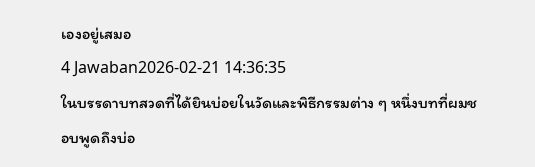เองอยู่เสมอ
4 Jawaban2026-02-21 14:36:35
ในบรรดาบทสวดที่ได้ยินบ่อยในวัดและพิธีกรรมต่าง ๆ หนึ่งบทที่ผมชอบพูดถึงบ่อ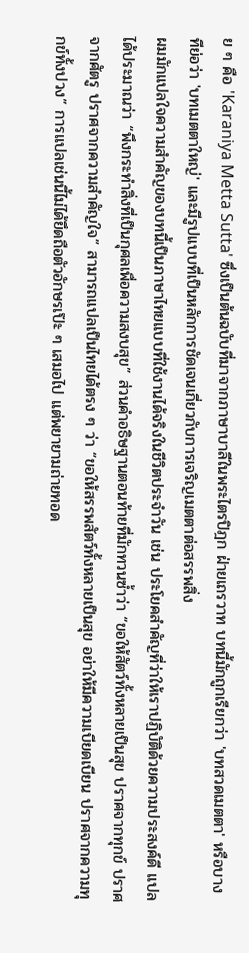ย ๆ คือ 'Karaniya Metta Sutta' ซึ่งเป็นต้นฉบับที่มาจากภาษาบาลีในพระไตรปิฎก ฝ่ายเถรวาท บทนี้มักถูกเรียกว่า 'บทสวดเมตตา' หรือบางทีย่อว่า 'บทเมตตาใหญ่' และมีรูปแบบที่เป็นหลักการชัดเจนเกี่ยวกับการเจริญเมตตาต่อสรรพสิ่ง
ผมมักแปลใจความสำคัญของบทนี้เป็นภาษาไทยแบบที่ใช้งานได้จริงในชีวิตประจำวัน เช่น ประโยคสำคัญที่ว่าให้เราปฏิบัติด้วยความประสงค์ดี แปลได้ประมาณว่า “พึงกระทำสิ่งที่เป็นกุศลเพื่อความสงบสุข” ส่วนคำอธิษฐานตอนท้ายที่มักทวนซ้ำว่า “ขอให้สัตว์ทั้งหลายเป็นสุข ปราศจากทุกข์ ปราศจากศัตรู ปราศจากความสําคัญใจ” สามารถแปลเป็นไทยได้ตรง ๆ ว่า “ขอให้สรรพสัตว์ทั้งหลายเป็นสุข อย่าให้มีความเบียดเบียน ปราศจากความทุกข์ทั้งปวง” การแปลเช่นนี้ไม่ได้ยึดถือตัวอักษรเป๊ะ ๆ เสมอไป แต่พยายามถ่ายทอด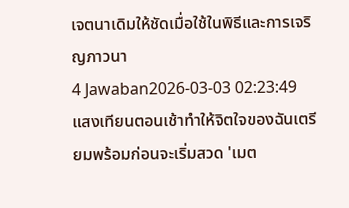เจตนาเดิมให้ชัดเมื่อใช้ในพิธีและการเจริญภาวนา
4 Jawaban2026-03-03 02:23:49
แสงเทียนตอนเช้าทำให้จิตใจของฉันเตรียมพร้อมก่อนจะเริ่มสวด 'เมต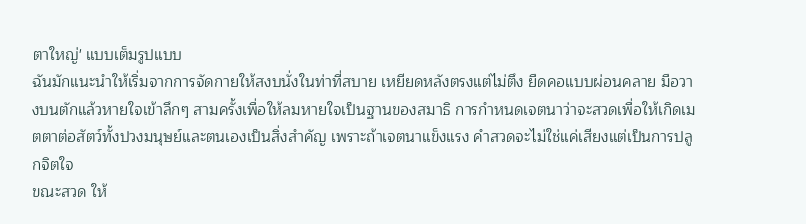ตาใหญ่' แบบเต็มรูปแบบ
ฉันมักแนะนำให้เริ่มจากการจัดกายให้สงบนั่งในท่าที่สบาย เหยียดหลังตรงแต่ไม่ตึง ยืดคอแบบผ่อนคลาย มือวางบนตักแล้วหายใจเข้าลึกๆ สามครั้งเพื่อให้ลมหายใจเป็นฐานของสมาธิ การกำหนดเจตนาว่าจะสวดเพื่อให้เกิดเมตตาต่อสัตว์ทั้งปวงมนุษย์และตนเองเป็นสิ่งสำคัญ เพราะถ้าเจตนาแข็งแรง คำสวดจะไม่ใช่แค่เสียงแต่เป็นการปลูกจิตใจ
ขณะสวด ให้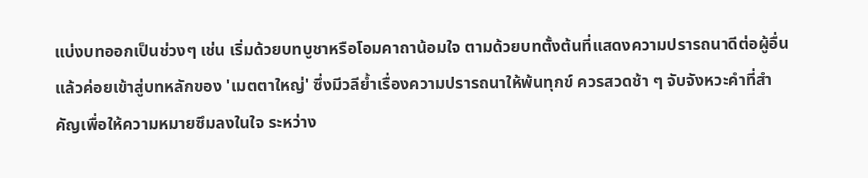แบ่งบทออกเป็นช่วงๆ เช่น เริ่มด้วยบทบูชาหรือโอมคาถาน้อมใจ ตามด้วยบทตั้งต้นที่แสดงความปรารถนาดีต่อผู้อื่น แล้วค่อยเข้าสู่บทหลักของ 'เมตตาใหญ่' ซึ่งมีวลีย้ำเรื่องความปรารถนาให้พ้นทุกข์ ควรสวดช้า ๆ จับจังหวะคำที่สำคัญเพื่อให้ความหมายซึมลงในใจ ระหว่าง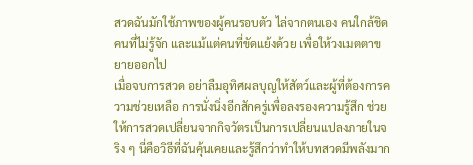สวดฉันมักใช้ภาพของผู้คนรอบตัว ไล่จากตนเอง คนใกล้ชิด คนที่ไม่รู้จัก และแม้แต่คนที่ขัดแย้งด้วย เพื่อให้วงเมตตาขยายออกไป
เมื่อจบการสวด อย่าลืมอุทิศผลบุญให้สัตว์และผู้ที่ต้องการความช่วยเหลือ การนั่งนิ่งอีกสักครู่เพื่อลงรองความรู้สึก ช่วยให้การสวดเปลี่ยนจากกิจวัตรเป็นการเปลี่ยนแปลงภายในจริง ๆ นี่คือวิธีที่ฉันคุ้นเคยและรู้สึกว่าทำให้บทสวดมีพลังมาก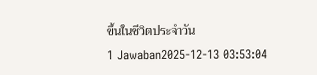ขึ้นในชีวิตประจำวัน
1 Jawaban2025-12-13 03:53:04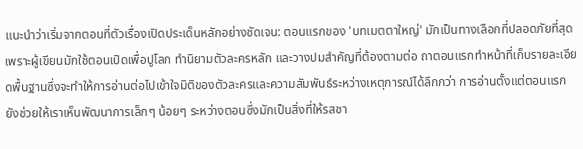แนะนำว่าเริ่มจากตอนที่ตัวเรื่องเปิดประเด็นหลักอย่างชัดเจน: ตอนแรกของ 'บทเมตตาใหญ่' มักเป็นทางเลือกที่ปลอดภัยที่สุดเพราะผู้เขียนมักใช้ตอนเปิดเพื่อปูโลก ทำนิยามตัวละครหลัก และวางปมสำคัญที่ต้องตามต่อ ถาตอนแรกทำหน้าที่เก็บรายละเอียดพื้นฐานซึ่งจะทำให้การอ่านต่อไปเข้าใจมิติของตัวละครและความสัมพันธ์ระหว่างเหตุการณ์ได้ลึกกว่า การอ่านตั้งแต่ตอนแรกยังช่วยให้เราเห็นพัฒนาการเล็กๆ น้อยๆ ระหว่างตอนซึ่งมักเป็นสิ่งที่ให้รสชา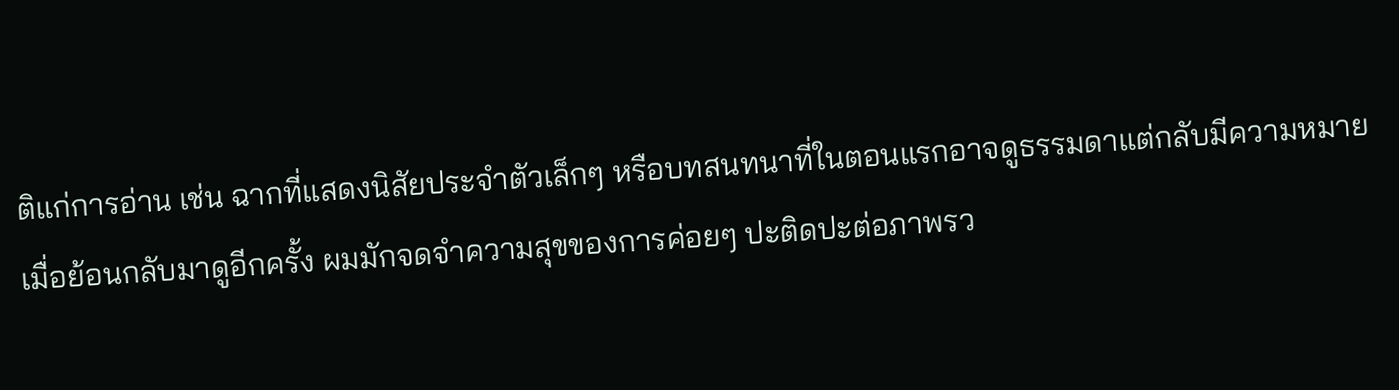ติแก่การอ่าน เช่น ฉากที่แสดงนิสัยประจำตัวเล็กๆ หรือบทสนทนาที่ในตอนแรกอาจดูธรรมดาแต่กลับมีความหมายเมื่อย้อนกลับมาดูอีกครั้ง ผมมักจดจำความสุขของการค่อยๆ ปะติดปะต่อภาพรว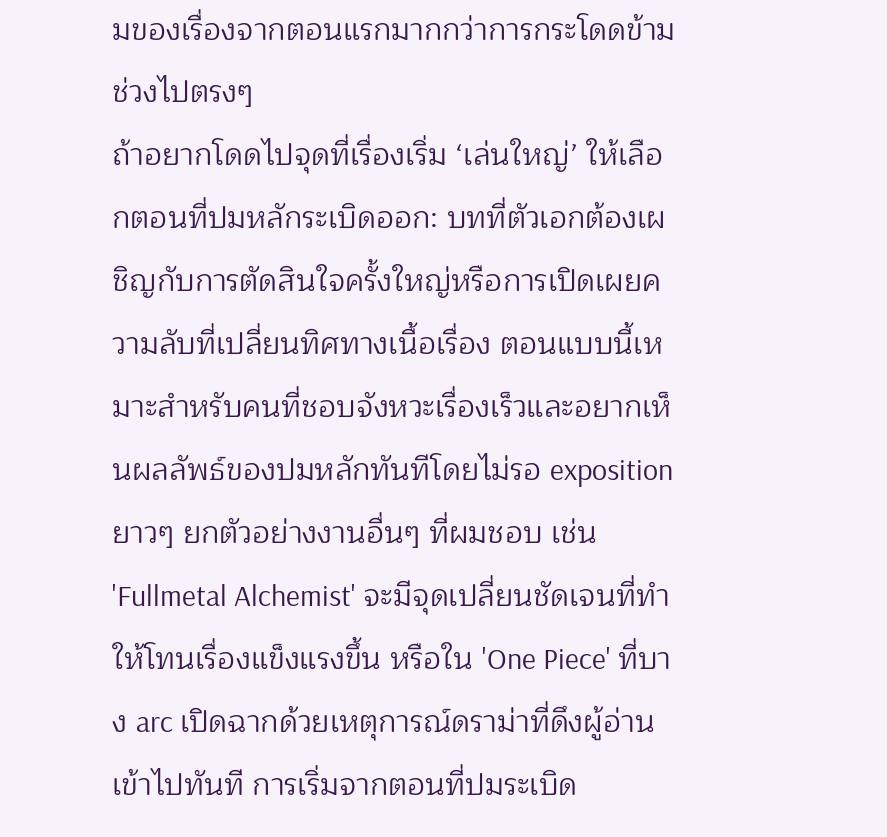มของเรื่องจากตอนแรกมากกว่าการกระโดดข้ามช่วงไปตรงๆ
ถ้าอยากโดดไปจุดที่เรื่องเริ่ม ‘เล่นใหญ่’ ให้เลือกตอนที่ปมหลักระเบิดออก: บทที่ตัวเอกต้องเผชิญกับการตัดสินใจครั้งใหญ่หรือการเปิดเผยความลับที่เปลี่ยนทิศทางเนื้อเรื่อง ตอนแบบนี้เหมาะสำหรับคนที่ชอบจังหวะเรื่องเร็วและอยากเห็นผลลัพธ์ของปมหลักทันทีโดยไม่รอ exposition ยาวๆ ยกตัวอย่างงานอื่นๆ ที่ผมชอบ เช่น 'Fullmetal Alchemist' จะมีจุดเปลี่ยนชัดเจนที่ทำให้โทนเรื่องแข็งแรงขึ้น หรือใน 'One Piece' ที่บาง arc เปิดฉากด้วยเหตุการณ์ดราม่าที่ดึงผู้อ่านเข้าไปทันที การเริ่มจากตอนที่ปมระเบิด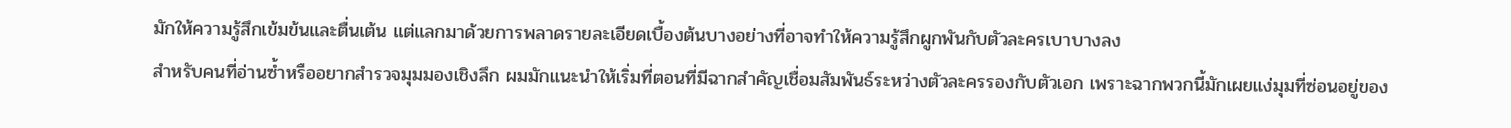มักให้ความรู้สึกเข้มข้นและตื่นเต้น แต่แลกมาด้วยการพลาดรายละเอียดเบื้องต้นบางอย่างที่อาจทำให้ความรู้สึกผูกพันกับตัวละครเบาบางลง
สำหรับคนที่อ่านซ้ำหรืออยากสำรวจมุมมองเชิงลึก ผมมักแนะนำให้เริ่มที่ตอนที่มีฉากสำคัญเชื่อมสัมพันธ์ระหว่างตัวละครรองกับตัวเอก เพราะฉากพวกนี้มักเผยแง่มุมที่ซ่อนอยู่ของ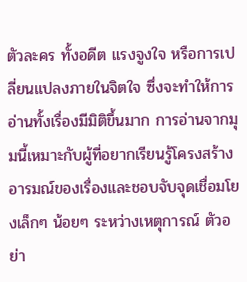ตัวละคร ทั้งอดีต แรงจูงใจ หรือการเปลี่ยนแปลงภายในจิตใจ ซึ่งจะทำให้การอ่านทั้งเรื่องมีมิติขึ้นมาก การอ่านจากมุมนี้เหมาะกับผู้ที่อยากเรียนรู้โครงสร้างอารมณ์ของเรื่องและชอบจับจุดเชื่อมโยงเล็กๆ น้อยๆ ระหว่างเหตุการณ์ ตัวอย่า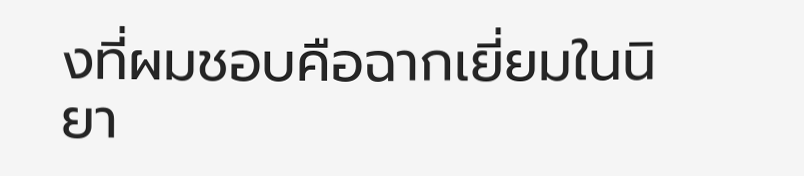งที่ผมชอบคือฉากเยี่ยมในนิยา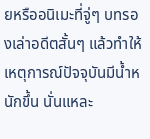ยหรืออนิเมะที่จู่ๆ บทรองเล่าอดีตสั้นๆ แล้วทำให้เหตุการณ์ปัจจุบันมีน้ำหนักขึ้น นั่นแหละ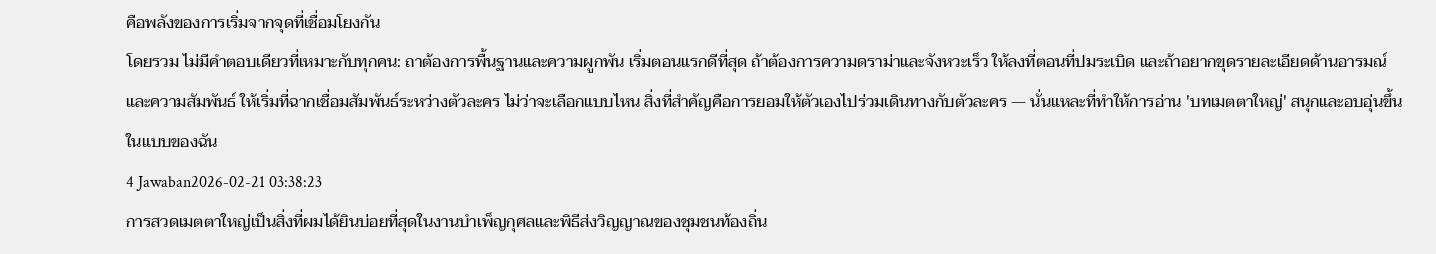คือพลังของการเริ่มจากจุดที่เชื่อมโยงกัน
โดยรวม ไม่มีคำตอบเดียวที่เหมาะกับทุกคน: ถาต้องการพื้นฐานและความผูกพัน เริ่มตอนแรกดีที่สุด ถ้าต้องการความดราม่าและจังหวะเร็ว ให้ลงที่ตอนที่ปมระเบิด และถ้าอยากขุดรายละเอียดด้านอารมณ์และความสัมพันธ์ ให้เริ่มที่ฉากเชื่อมสัมพันธ์ระหว่างตัวละคร ไม่ว่าจะเลือกแบบไหน สิ่งที่สำคัญคือการยอมให้ตัวเองไปร่วมเดินทางกับตัวละคร — นั่นแหละที่ทำให้การอ่าน 'บทเมตตาใหญ่' สนุกและอบอุ่นขึ้นในแบบของฉัน
4 Jawaban2026-02-21 03:38:23
การสวดเมตตาใหญ่เป็นสิ่งที่ผมได้ยินบ่อยที่สุดในงานบำเพ็ญกุศลและพิธีส่งวิญญาณของชุมชนท้องถิ่น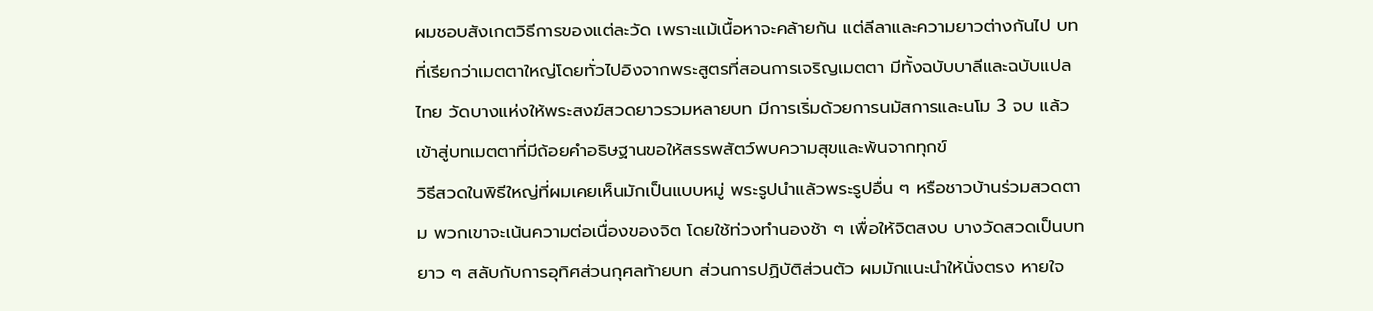ผมชอบสังเกตวิธีการของแต่ละวัด เพราะแม้เนื้อหาจะคล้ายกัน แต่ลีลาและความยาวต่างกันไป บทที่เรียกว่าเมตตาใหญ่โดยทั่วไปอิงจากพระสูตรที่สอนการเจริญเมตตา มีทั้งฉบับบาลีและฉบับแปลไทย วัดบางแห่งให้พระสงฆ์สวดยาวรวมหลายบท มีการเริ่มด้วยการนมัสการและนโม 3 จบ แล้วเข้าสู่บทเมตตาที่มีถ้อยคำอธิษฐานขอให้สรรพสัตว์พบความสุขและพ้นจากทุกข์
วิธีสวดในพิธีใหญ่ที่ผมเคยเห็นมักเป็นแบบหมู่ พระรูปนำแล้วพระรูปอื่น ๆ หรือชาวบ้านร่วมสวดตาม พวกเขาจะเน้นความต่อเนื่องของจิต โดยใช้ท่วงทำนองช้า ๆ เพื่อให้จิตสงบ บางวัดสวดเป็นบทยาว ๆ สลับกับการอุทิศส่วนกุศลท้ายบท ส่วนการปฏิบัติส่วนตัว ผมมักแนะนำให้นั่งตรง หายใจ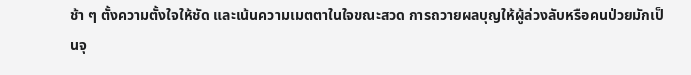ช้า ๆ ตั้งความตั้งใจให้ชัด และเน้นความเมตตาในใจขณะสวด การถวายผลบุญให้ผู้ล่วงลับหรือคนป่วยมักเป็นจุ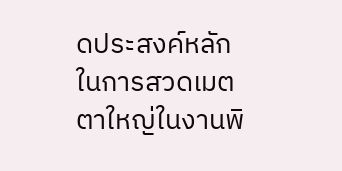ดประสงค์หลักในการสวดเมตตาใหญ่ในงานพิ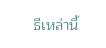ธีเหล่านี้